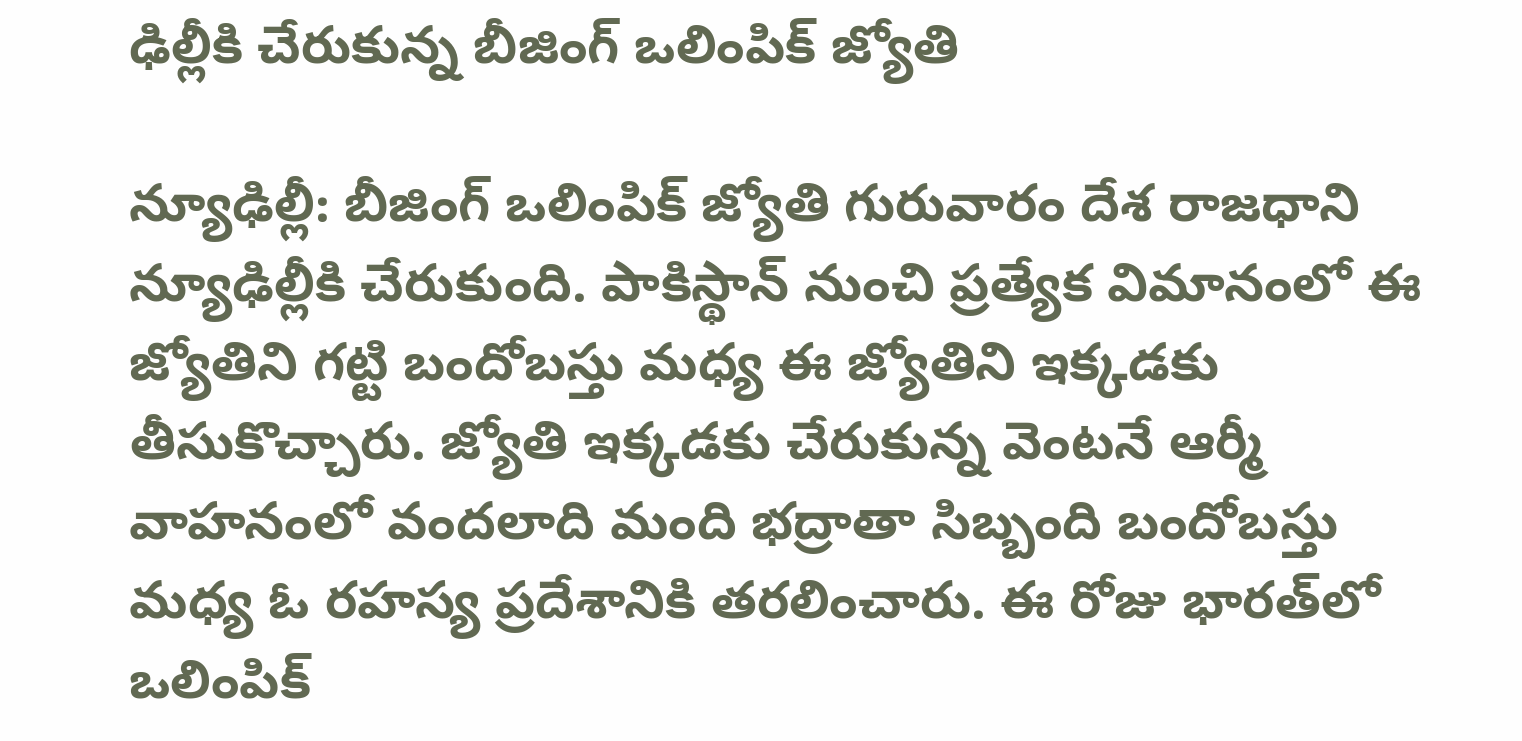ఢిల్లీకి చేరుకున్న బీజింగ్ ఒలింపిక్ జ్యోతి

న్యూఢిల్లీ: బీజింగ్ ఒలింపిక్ జ్యోతి గురువారం దేశ రాజధాని న్యూఢిల్లీకి చేరుకుంది. పాకిస్థాన్ నుంచి ప్రత్యేక విమానంలో ఈ జ్యోతిని గట్టి బందోబస్తు మధ్య ఈ జ్యోతిని ఇక్కడకు తీసుకొచ్చారు. జ్యోతి ఇక్కడకు చేరుకున్న వెంటనే ఆర్మీ వాహనంలో వందలాది మంది భద్రాతా సిబ్బంది బందోబస్తు మధ్య ఓ రహస్య ప్రదేశానికి తరలించారు. ఈ రోజు భారత్‌లో ఒలింపిక్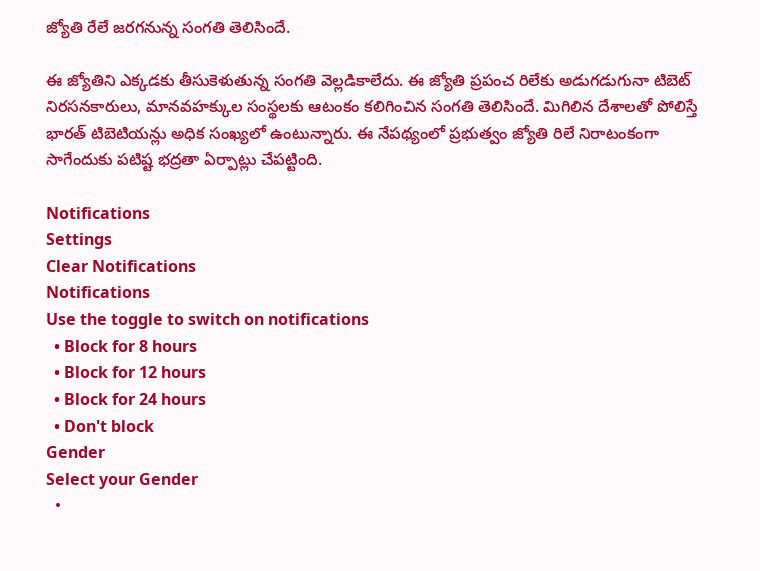జ్యోతి రేలే జరగనున్న సంగతి తెలిసిందే.

ఈ జ్యోతిని ఎక్కడకు తీసుకెళుతున్న సంగతి వెల్లడికాలేదు. ఈ జ్యోతి ప్రపంచ రిలేకు అడుగడుగునా టిబెట్ నిరసనకారులు, మానవహక్కుల సంస్థలకు ఆటంకం కలిగించిన సంగతి తెలిసిందే. మిగిలిన దేశాలతో పోలిస్తే భారత్‌ టిబెటియన్లు అధిక సంఖ్యలో ఉంటున్నారు. ఈ నేపథ్యంలో ప్రభుత్వం జ్యోతి రిలే నిరాటంకంగా సాగేందుకు పటిష్ట భద్రతా ఏర్పాట్లు చేపట్టింది.

Notifications
Settings
Clear Notifications
Notifications
Use the toggle to switch on notifications
  • Block for 8 hours
  • Block for 12 hours
  • Block for 24 hours
  • Don't block
Gender
Select your Gender
  •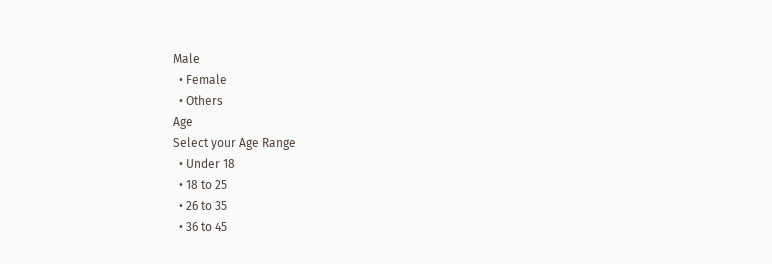Male
  • Female
  • Others
Age
Select your Age Range
  • Under 18
  • 18 to 25
  • 26 to 35
  • 36 to 45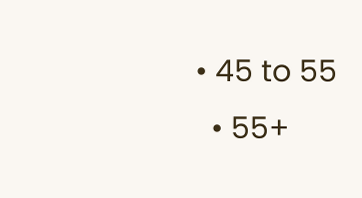• 45 to 55
  • 55+